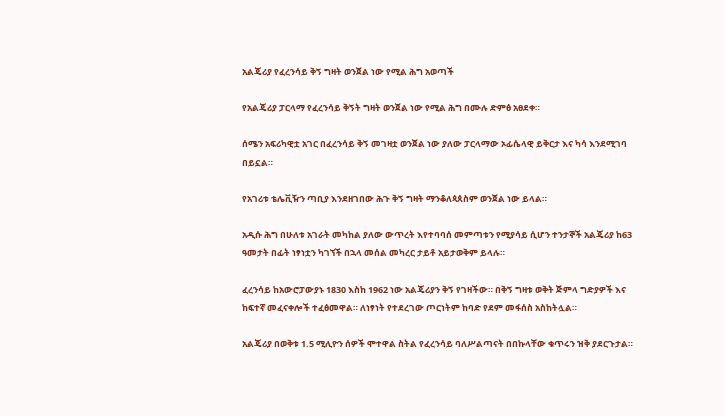አልጄሪያ የፈረንሳይ ቅኝ ግዛት ወንጀል ነው የሚል ሕግ አወጣች

የአልጄሪያ ፓርላማ የፈረንሳይ ቅኝት ግዛት ወንጀል ነው የሚል ሕግ በሙሉ ድምፅ አፀደቀ።

ሰሜን አፍሪካዊቷ አገር በፈረንሳይ ቅኝ መገዛቷ ወንጀል ነው ያለው ፓርላማው ኦፊሴላዊ ይቅርታ እና ካሳ እንደሚገባ በይኗል።

የአገሪቱ ቴሌቪዥን ጣቢያ እንደዘገበው ሕጉ ቅኝ ግዛት ማንቆለጳጰስም ወንጀል ነው ይላል።

አዲሱ ሕግ በሁለቱ አገራት መካከል ያለው ውጥረት እየተባባሰ መምጣቱን የሚያሳይ ሲሆን ተንታኞች አልጄሪያ ከ63 ዓመታት በፊት ነፃነቷን ካገኘች በኋላ መሰል መካረር ታይቶ አይታወቅም ይላሉ።

ፈረንሳይ ከአውሮፓውያኑ 1830 እስከ 1962 ነው አልጄሪያን ቅኝ የገዛችው። በቅኝ ግዛቱ ወቅት ጅምላ ግድያዎች እና ከፍተኛ መፈናቀሎች ተፈፅመዋል። ለነፃነት የተደረገው ጦርነትም ከባድ የደም መፋሰስ አስከትሏል።

አልጄሪያ በወቅቱ 1.5 ሚሊዮን ሰዎች ሞተዋል ስትል የፈረንሳይ ባለሥልጣናት በበኩላቸው ቁጥሩን ዝቅ ያደርጉታል።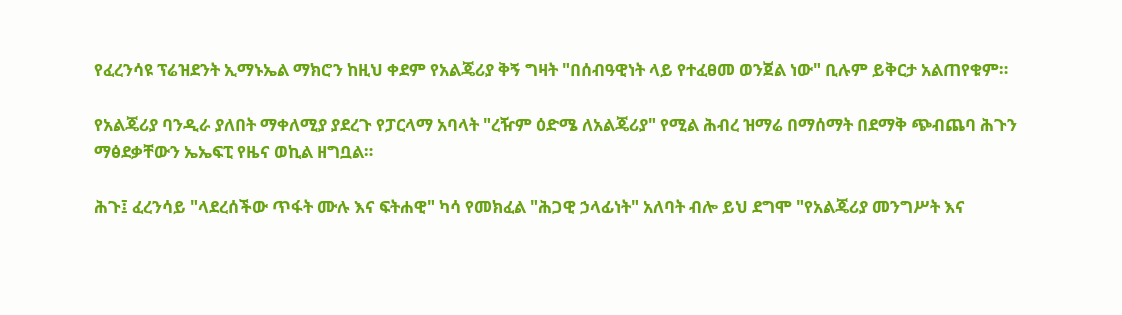የፈረንሳዩ ፕሬዝደንት ኢማኑኤል ማክሮን ከዚህ ቀደም የአልጄሪያ ቅኝ ግዛት "በሰብዓዊነት ላይ የተፈፀመ ወንጀል ነው" ቢሉም ይቅርታ አልጠየቁም።

የአልጄሪያ ባንዲራ ያለበት ማቀለሚያ ያደረጉ የፓርላማ አባላት "ረዥም ዕድሜ ለአልጄሪያ" የሚል ሕብረ ዝማሬ በማሰማት በደማቅ ጭብጨባ ሕጉን ማፅደቃቸውን ኤኤፍፒ የዜና ወኪል ዘግቧል።

ሕጉ፤ ፈረንሳይ "ላደረሰችው ጥፋት ሙሉ እና ፍትሐዊ" ካሳ የመክፈል "ሕጋዊ ኃላፊነት" አለባት ብሎ ይህ ደግሞ "የአልጄሪያ መንግሥት እና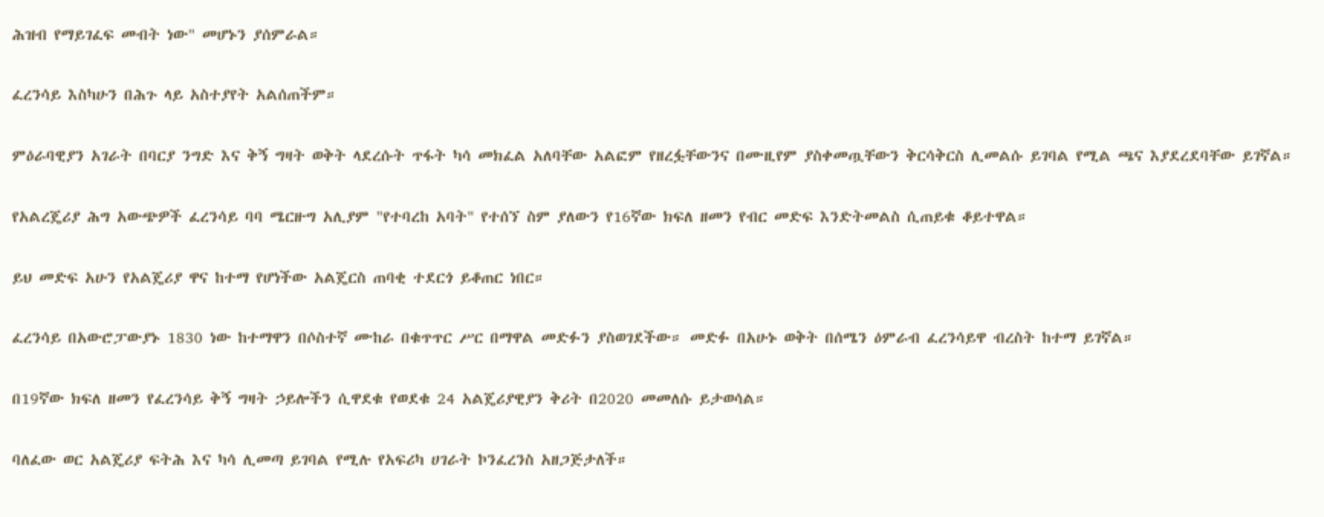ሕዝብ የማይገፈፍ መብት ነው" መሆኑን ያሰምራል።

ፈረንሳይ እስካሁን በሕጉ ላይ አስተያየት አልሰጠችም።

ምዕራባዊያን አገራት በባርያ ንግድ እና ቅኝ ግዛት ወቅት ላደረሱት ጥፋት ካሳ መክፈል አለባቸው አልፎም የዘረፏቸውንና በሙዚየም ያስቀመጧቸውን ቅርሳቅርስ ሊመልሱ ይገባል የሚል ጫና እያደረደባቸው ይገኛል።

የአልረጄሪያ ሕግ አውጭዎች ፈረንሳይ ባባ ሜርዙግ አሊያም "የተባረከ አባት" የተሰኘ ስም ያለውን የ16ኛው ክፍለ ዘመን የብር መድፍ እንድትመልስ ሲጠይቁ ቆይተዋል።

ይህ መድፍ አሁን የአልጄሪያ ዋና ከተማ የሆነችው አልጄርስ ጠባቂ ተደርጎ ይቆጠር ነበር።

ፈረንሳይ በአውሮፓውያኑ 1830 ነው ከተማዋን በሶስተኛ ሙከራ በቁጥጥር ሥር በማዋል መድፉን ያስወገደችው። መድፉ በአሁኑ ወቅት በሰሜን ዕምራብ ፈረንሳይዋ ብረስት ከተማ ይገኛል።

በ19ኛው ክፍለ ዘመን የፈረንሳይ ቅኝ ግዛት ኃይሎችን ሲዋደቁ የወደቁ 24 አልጄሪያዊያን ቅሪት በ2020 መመለሱ ይታወሳል።

ባለፈው ወር አልጄሪያ ፍትሕ እና ካሳ ሊመጣ ይገባል የሚሉ የአፍሪካ ሀገራት ኮንፈረንስ አዘጋጅታለች።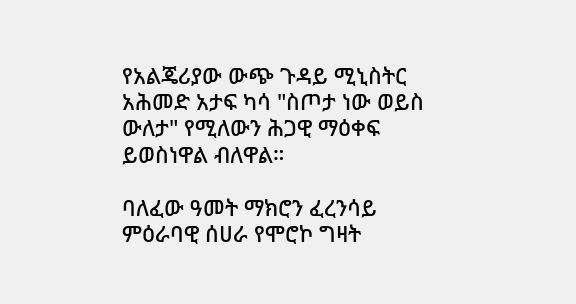የአልጄሪያው ውጭ ጉዳይ ሚኒስትር አሕመድ አታፍ ካሳ "ስጦታ ነው ወይስ ውለታ" የሚለውን ሕጋዊ ማዕቀፍ ይወስነዋል ብለዋል።

ባለፈው ዓመት ማክሮን ፈረንሳይ ምዕራባዊ ሰሀራ የሞሮኮ ግዛት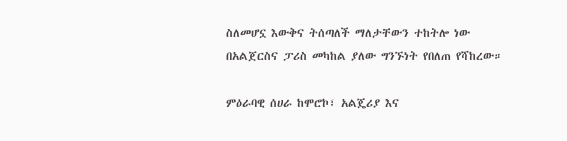ስለመሆኗ እውቅና ትሰጣለች ማለታቸውን ተከትሎ ነው በአልጀርስና ፓሪስ መካከል ያለው ግንኙነት የበለጠ የሻከረው።

ምዕራባዊ ሰሀራ ከሞሮኮ፣ አልጄሪያ እና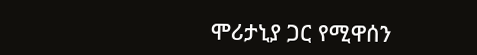ሞሪታኒያ ጋር የሚዋሰን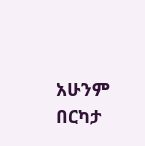አሁንም በርካታ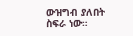ውዝግብ ያለበት ስፍራ ነው።